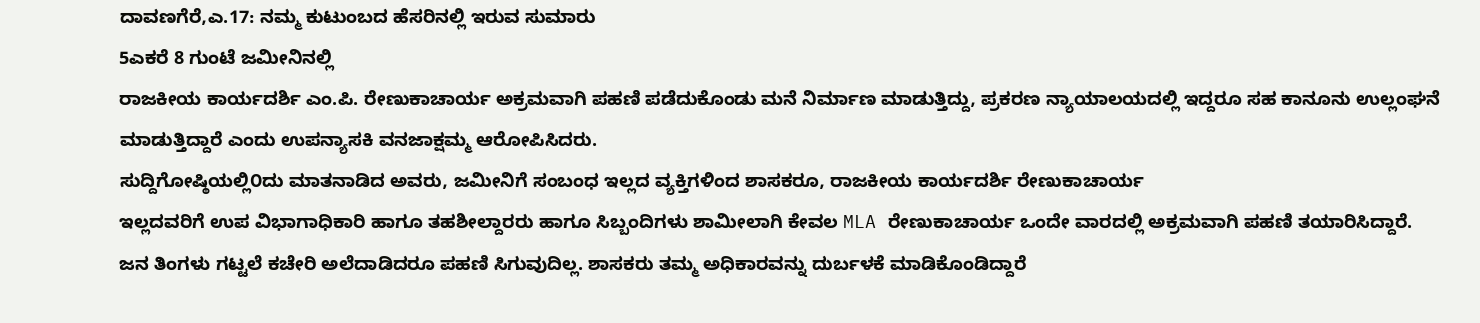ದಾವಣಗೆರೆ,ಎ.17: ನಮ್ಮ ಕುಟುಂಬದ ಹೆಸರಿನಲ್ಲಿ ಇರುವ ಸುಮಾರು
5ಎಕರೆ 8 ಗುಂಟೆ ಜಮೀನಿನಲ್ಲಿ
ರಾಜಕೀಯ ಕಾರ್ಯದರ್ಶಿ ಎಂ.ಪಿ. ರೇಣುಕಾಚಾರ್ಯ ಅಕ್ರಮವಾಗಿ ಪಹಣಿ ಪಡೆದುಕೊಂಡು ಮನೆ ನಿರ್ಮಾಣ ಮಾಡುತ್ತಿದ್ದು, ಪ್ರಕರಣ ನ್ಯಾಯಾಲಯದಲ್ಲಿ ಇದ್ದರೂ ಸಹ ಕಾನೂನು ಉಲ್ಲಂಘನೆ ಮಾಡುತ್ತಿದ್ದಾರೆ ಎಂದು ಉಪನ್ಯಾಸಕಿ ವನಜಾಕ್ಷಮ್ಮ ಆರೋಪಿಸಿದರು.
ಸುದ್ದಿಗೋಷ್ಠಿಯಲ್ಲಿ೦ದು ಮಾತನಾಡಿದ ಅವರು, ಜಮೀನಿಗೆ ಸಂಬಂಧ ಇಲ್ಲದ ವ್ಯಕ್ತಿಗಳಿಂದ ಶಾಸಕರೂ, ರಾಜಕೀಯ ಕಾರ್ಯದರ್ಶಿ ರೇಣುಕಾಚಾರ್ಯ
ಇಲ್ಲದವರಿಗೆ ಉಪ ವಿಭಾಗಾಧಿಕಾರಿ ಹಾಗೂ ತಹಶೀಲ್ದಾರರು ಹಾಗೂ ಸಿಬ್ಬಂದಿಗಳು ಶಾಮೀಲಾಗಿ ಕೇವಲ MLA ರೇಣುಕಾಚಾರ್ಯ ಒಂದೇ ವಾರದಲ್ಲಿ ಅಕ್ರಮವಾಗಿ ಪಹಣಿ ತಯಾರಿಸಿದ್ದಾರೆ. ಜನ ತಿಂಗಳು ಗಟ್ಟಲೆ ಕಚೇರಿ ಅಲೆದಾಡಿದರೂ ಪಹಣಿ ಸಿಗುವುದಿಲ್ಲ. ಶಾಸಕರು ತಮ್ಮ ಅಧಿಕಾರವನ್ನು ದುರ್ಬಳಕೆ ಮಾಡಿಕೊಂಡಿದ್ದಾರೆ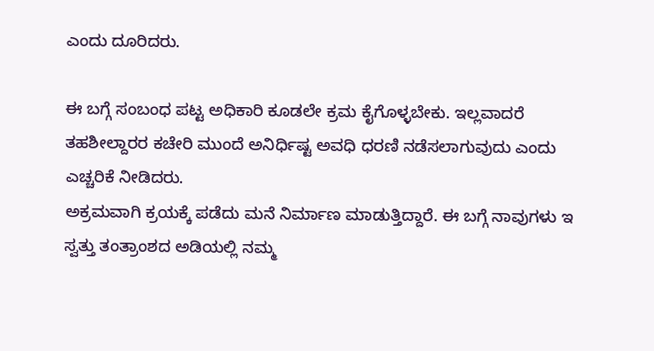ಎಂದು ದೂರಿದರು.

ಈ ಬಗ್ಗೆ ಸಂಬಂಧ ಪಟ್ಟ ಅಧಿಕಾರಿ ಕೂಡಲೇ ಕ್ರಮ ಕೈಗೊಳ್ಳಬೇಕು. ಇಲ್ಲವಾದರೆ ತಹಶೀಲ್ದಾರರ ಕಚೇರಿ ಮುಂದೆ ಅನಿರ್ಧಿಷ್ಟ ಅವಧಿ ಧರಣಿ ನಡೆಸಲಾಗುವುದು ಎಂದು ಎಚ್ಚರಿಕೆ ನೀಡಿದರು.
ಅಕ್ರಮವಾಗಿ ಕ್ರಯಕ್ಕೆ ಪಡೆದು ಮನೆ ನಿರ್ಮಾಣ ಮಾಡುತ್ತಿದ್ದಾರೆ. ಈ ಬಗ್ಗೆ ನಾವುಗಳು ಇ ಸ್ವತ್ತು ತಂತ್ರಾಂಶದ ಅಡಿಯಲ್ಲಿ ನಮ್ಮ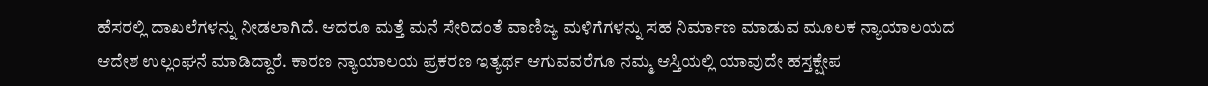ಹೆಸರಲ್ಲಿ ದಾಖಲೆಗಳನ್ನು ನೀಡಲಾಗಿದೆ. ಆದರೂ ಮತ್ತೆ ಮನೆ ಸೇರಿದಂತೆ ವಾಣಿಜ್ಯ ಮಳಿಗೆಗಳನ್ನು ಸಹ ನಿರ್ಮಾಣ ಮಾಡುವ ಮೂಲಕ ನ್ಯಾಯಾಲಯದ ಆದೇಶ ಉಲ್ಲಂಘನೆ ಮಾಡಿದ್ದಾರೆ. ಕಾರಣ ನ್ಯಾಯಾಲಯ ಪ್ರಕರಣ ಇತ್ಯರ್ಥ ಆಗುವವರೆಗೂ ನಮ್ಮ ಆಸ್ತಿಯಲ್ಲಿ ಯಾವುದೇ ಹಸ್ತಕ್ಷೇಪ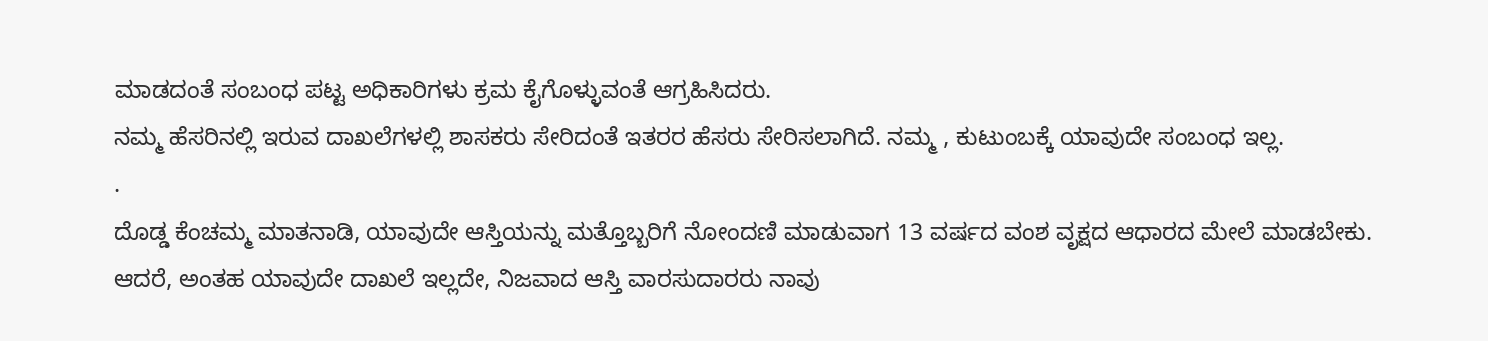ಮಾಡದಂತೆ ಸಂಬಂಧ ಪಟ್ಟ ಅಧಿಕಾರಿಗಳು ಕ್ರಮ ಕೈಗೊಳ್ಳುವಂತೆ ಆಗ್ರಹಿಸಿದರು.
ನಮ್ಮ ಹೆಸರಿನಲ್ಲಿ ಇರುವ ದಾಖಲೆಗಳಲ್ಲಿ ಶಾಸಕರು ಸೇರಿದಂತೆ ಇತರರ ಹೆಸರು ಸೇರಿಸಲಾಗಿದೆ. ನಮ್ಮ , ಕುಟುಂಬಕ್ಕೆ ಯಾವುದೇ ಸಂಬಂಧ ಇಲ್ಲ.
.
ದೊಡ್ಡ ಕೆಂಚಮ್ಮ ಮಾತನಾಡಿ, ಯಾವುದೇ ಆಸ್ತಿಯನ್ನು ಮತ್ತೊಬ್ಬರಿಗೆ ನೋಂದಣಿ ಮಾಡುವಾಗ 13 ವರ್ಷದ ವಂಶ ವೃಕ್ಷದ ಆಧಾರದ ಮೇಲೆ ಮಾಡಬೇಕು. ಆದರೆ, ಅಂತಹ ಯಾವುದೇ ದಾಖಲೆ ಇಲ್ಲದೇ, ನಿಜವಾದ ಆಸ್ತಿ ವಾರಸುದಾರರು ನಾವು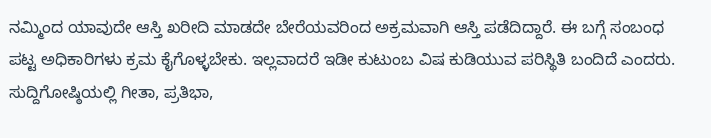ನಮ್ಮಿಂದ ಯಾವುದೇ ಆಸ್ತಿ ಖರೀದಿ ಮಾಡದೇ ಬೇರೆಯವರಿಂದ ಅಕ್ರಮವಾಗಿ ಆಸ್ತಿ ಪಡೆದಿದ್ದಾರೆ. ಈ ಬಗ್ಗೆ ಸಂಬಂಧ ಪಟ್ಟ ಅಧಿಕಾರಿಗಳು ಕ್ರಮ ಕೈಗೊಳ್ಳಬೇಕು. ಇಲ್ಲವಾದರೆ ಇಡೀ ಕುಟುಂಬ ವಿಷ ಕುಡಿಯುವ ಪರಿಸ್ಥಿತಿ ಬಂದಿದೆ ಎಂದರು.
ಸುದ್ದಿಗೋಷ್ಠಿಯಲ್ಲಿ ಗೀತಾ, ಪ್ರತಿಭಾ,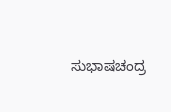ಸುಭಾಷಚಂದ್ರ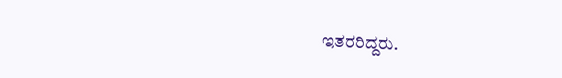ಇತರರಿದ್ದರು.